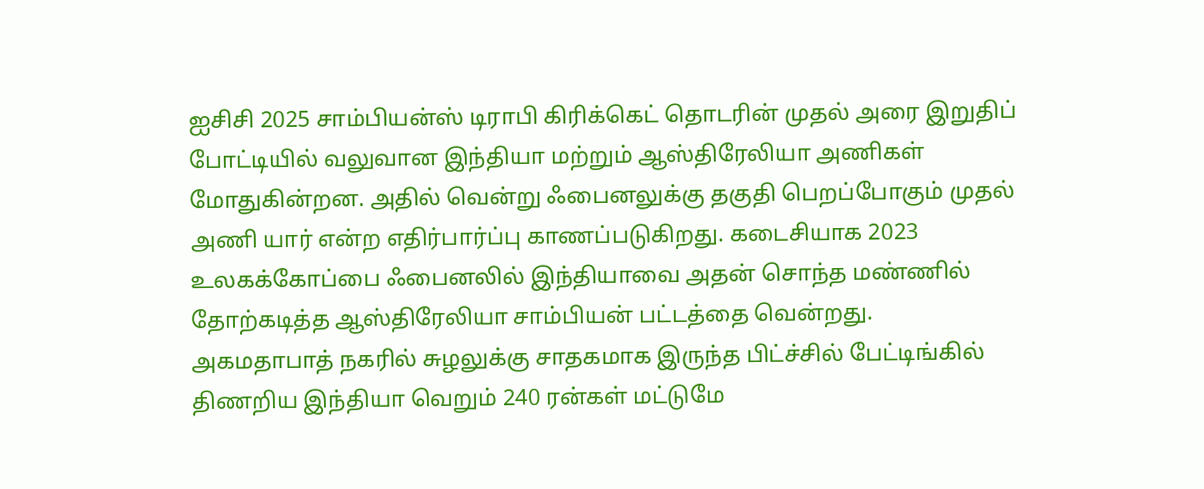ஐசிசி 2025 சாம்பியன்ஸ் டிராபி கிரிக்கெட் தொடரின் முதல் அரை இறுதிப் போட்டியில் வலுவான இந்தியா மற்றும் ஆஸ்திரேலியா அணிகள் மோதுகின்றன. அதில் வென்று ஃபைனலுக்கு தகுதி பெறப்போகும் முதல் அணி யார் என்ற எதிர்பார்ப்பு காணப்படுகிறது. கடைசியாக 2023 உலகக்கோப்பை ஃபைனலில் இந்தியாவை அதன் சொந்த மண்ணில் தோற்கடித்த ஆஸ்திரேலியா சாம்பியன் பட்டத்தை வென்றது.
அகமதாபாத் நகரில் சுழலுக்கு சாதகமாக இருந்த பிட்ச்சில் பேட்டிங்கில் திணறிய இந்தியா வெறும் 240 ரன்கள் மட்டுமே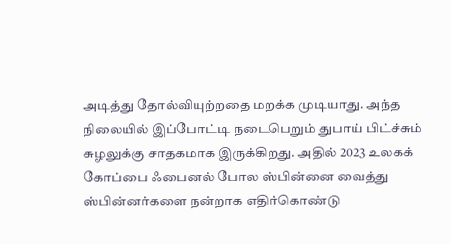அடித்து தோல்வியுற்றதை மறக்க முடியாது. அந்த நிலையில் இப்போட்டி நடைபெறும் துபாய் பிட்ச்சும் சுழலுக்கு சாதகமாக இருக்கிறது. அதில் 2023 உலகக் கோப்பை ஃபைனல் போல ஸ்பின்னை வைத்து ஸ்பின்னர்களை நன்றாக எதிர்கொண்டு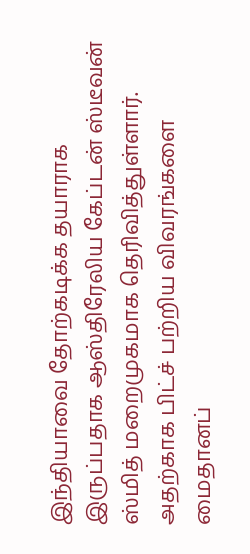இந்தியாவை தோற்கடிக்க தயாராக இருப்பதாக ஆஸ்திரேலிய கேப்டன் ஸ்டீவன் ஸ்மித் மறைமுகமாக தெரிவித்துள்ளார்.
அதற்காக பிட்ச் பற்றிய விவரங்களை மைதானப்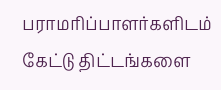பராமரிப்பாளர்களிடம் கேட்டு திட்டங்களை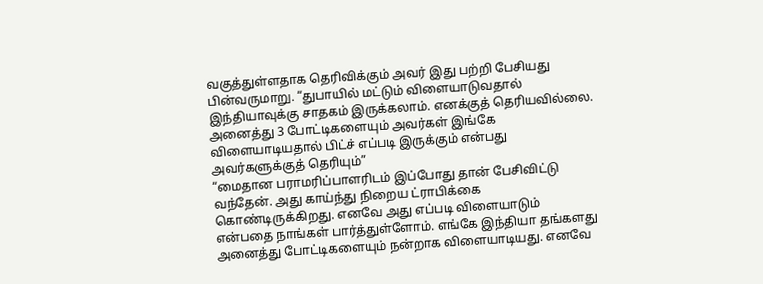வகுத்துள்ளதாக தெரிவிக்கும் அவர் இது பற்றி பேசியது பின்வருமாறு. “துபாயில் மட்டும் விளையாடுவதால் இந்தியாவுக்கு சாதகம் இருக்கலாம். எனக்குத் தெரியவில்லை. அனைத்து 3 போட்டிகளையும் அவர்கள் இங்கே விளையாடியதால் பிட்ச் எப்படி இருக்கும் என்பது அவர்களுக்குத் தெரியும்”
“மைதான பராமரிப்பாளரிடம் இப்போது தான் பேசிவிட்டு வந்தேன். அது காய்ந்து நிறைய ட்ராபிக்கை கொண்டிருக்கிறது. எனவே அது எப்படி விளையாடும் என்பதை நாங்கள் பார்த்துள்ளோம். எங்கே இந்தியா தங்களது அனைத்து போட்டிகளையும் நன்றாக விளையாடியது. எனவே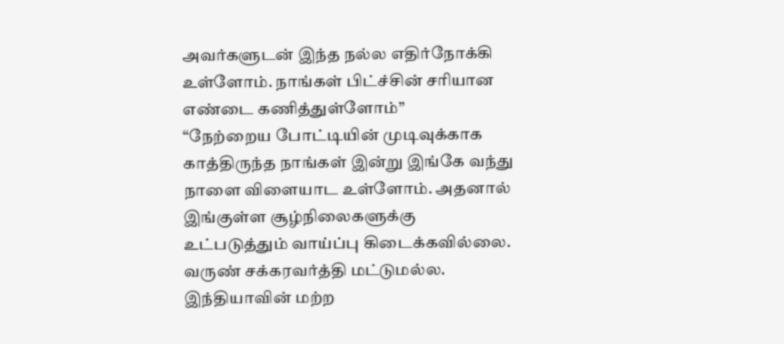அவர்களுடன் இந்த நல்ல எதிர்நோக்கி உள்ளோம். நாங்கள் பிட்ச்சின் சரியான எண்டை கணித்துள்ளோம்”
“நேற்றைய போட்டியின் முடிவுக்காக காத்திருந்த நாங்கள் இன்று இங்கே வந்து நாளை விளையாட உள்ளோம். அதனால் இங்குள்ள சூழ்நிலைகளுக்கு உட்படுத்தும் வாய்ப்பு கிடைக்கவில்லை. வருண் சக்கரவர்த்தி மட்டுமல்ல. இந்தியாவின் மற்ற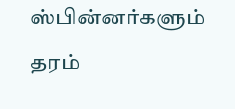ஸ்பின்னர்களும் தரம்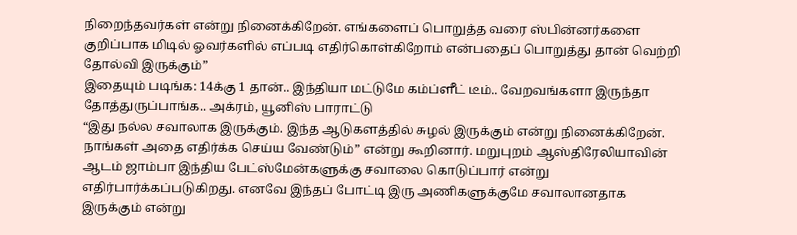நிறைந்தவர்கள் என்று நினைக்கிறேன். எங்களைப் பொறுத்த வரை ஸ்பின்னர்களை குறிப்பாக மிடில் ஓவர்களில் எப்படி எதிர்கொள்கிறோம் என்பதைப் பொறுத்து தான் வெற்றி தோல்வி இருக்கும்”
இதையும் படிங்க: 14க்கு 1 தான்.. இந்தியா மட்டுமே கம்ப்ளீட் டீம்.. வேறவங்களா இருந்தா தோத்துருப்பாங்க.. அக்ரம், யூனிஸ் பாராட்டு
“இது நல்ல சவாலாக இருக்கும். இந்த ஆடுகளத்தில் சுழல் இருக்கும் என்று நினைக்கிறேன். நாங்கள் அதை எதிர்க்க செய்ய வேண்டும்” என்று கூறினார். மறுபுறம் ஆஸ்திரேலியாவின் ஆடம் ஜாம்பா இந்திய பேட்ஸ்மேன்களுக்கு சவாலை கொடுப்பார் என்று எதிர்பார்க்கப்படுகிறது. எனவே இந்தப் போட்டி இரு அணிகளுக்குமே சவாலானதாக இருக்கும் என்று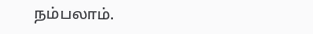நம்பலாம்.